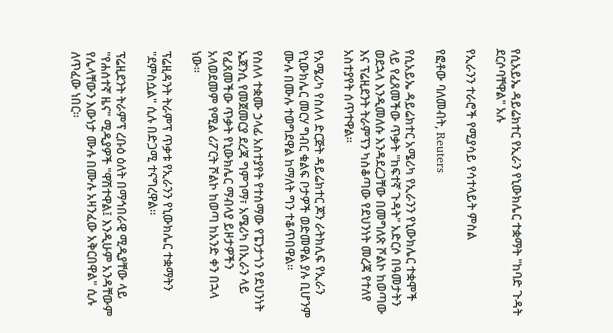የሲአይኤ ዳይሬክተር የኢራን የኒውክሌር ተቋማት "ከባድ ጉዳት ደርሶባቸዋል" አሉ

የኢራንን ተራሮች የሚያሳይ የሳተላይት ምስል

የፎቶው ባለመብት, Reuters

የሲአይኤ ዳይሬክተር አሜሪካ የኢራንን የኒውክሌር ተቋሞች ላይ የፈጸመችው ጥቃት "ከፍተኛ ጉዳት" አድርሶ በዓመታትን ወደኋላ እንዲመለሱ እንዳደረጋቸው በመግለጽ ሾልኮ ከወጣው እና ፕሬዚደንት ትራምፕን ካስቆጣው የደህንነት መረጃ የተለየ አስተያየት ሰጥተዋል።

የአሜሪካ የስለላ ድርጅት ዳይሬክተር ጆን ራትክሊፍ የኢራን የኒውክሌር መርሃ ግብር ቁልፍ ቦታዎች ወድመዋል ያሉ ቢሆንም ሙሉ በሙሉ ተወግደዋል ከማለት ግን ተቆጥበዋል።

የስለላ ተቋሙ ኃላፊ አስተያየት የተሰማው የፔንታጎን የደህንነት ኤጀንሲ የመጀመርያ ደረጃ ግምገማ፣ አሜሪካ በኢራን ላይ የፈጸመችው ጥቃት የኒውክሌር ማብላያ ይዞታዎችን አላወደመም የሚል ሪፖርት ሾልኮ ከወጣ ከአንድ ቀን በኋላ ነው።

ፕሬዚዳንት ትራምፕ ጥቃቱ የኢራንን የኒውክሌር ተቋማትን "ደምስሷል" ሲሉ በድጋሚ ተናግረዋል።

ፕሬዚደንት ትራምፕ ረቡዕ ዕለት በማኅበራዊ ሚዲያቸው ላይ "የሐሰተኛ ዜና" ሚዲያዎች "ዋሽተዋል፤ እንዲሁም አንዳቸውም የሌላቸውን እውነታ ሙሉ በሙሉ አዛንፈው አቅርበዋል" ሲሉ ለጥፈው ነበር።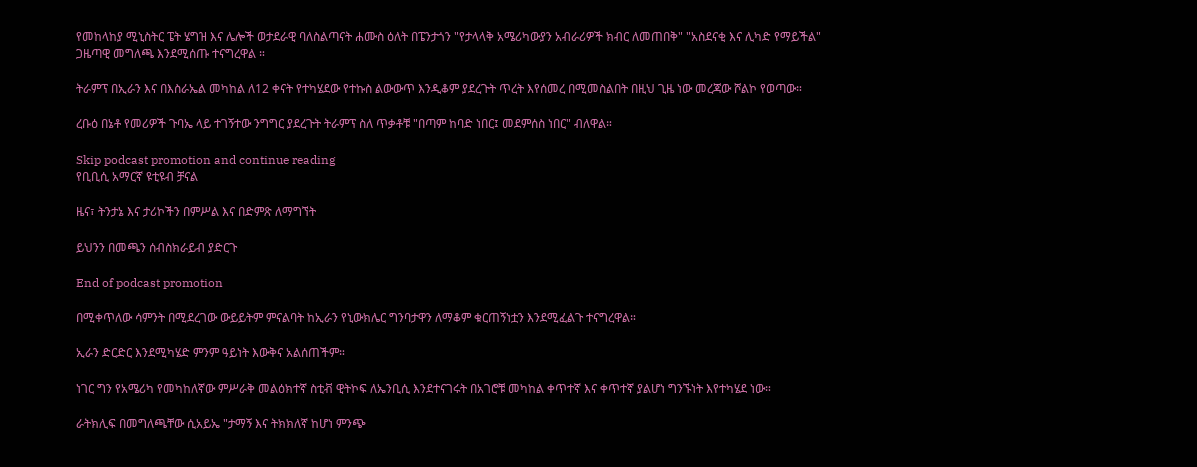የመከላከያ ሚኒስትር ፔት ሄግዝ እና ሌሎች ወታደራዊ ባለስልጣናት ሐሙስ ዕለት በፔንታጎን "የታላላቅ አሜሪካውያን አብራሪዎች ክብር ለመጠበቅ" "አስደናቂ እና ሊካድ የማይችል" ጋዜጣዊ መግለጫ እንደሚሰጡ ተናግረዋል ።

ትራምፕ በኢራን እና በእስራኤል መካከል ለ12 ቀናት የተካሄደው የተኩስ ልውውጥ እንዲቆም ያደረጉት ጥረት እየሰመረ በሚመስልበት በዚህ ጊዜ ነው መረጃው ሾልኮ የወጣው።

ረቡዕ በኔቶ የመሪዎች ጉባኤ ላይ ተገኝተው ንግግር ያደረጉት ትራምፕ ስለ ጥቃቶቹ "በጣም ከባድ ነበር፤ መደምሰስ ነበር" ብለዋል።

Skip podcast promotion and continue reading
የቢቢሲ አማርኛ ዩቲዩብ ቻናል

ዜና፣ ትንታኔ እና ታሪኮችን በምሥል እና በድምጽ ለማግኘት

ይህንን በመጫን ሰብስክራይብ ያድርጉ

End of podcast promotion

በሚቀጥለው ሳምንት በሚደረገው ውይይትም ምናልባት ከኢራን የኒውክሌር ግንባታዋን ለማቆም ቁርጠኝነቷን እንደሚፈልጉ ተናግረዋል።

ኢራን ድርድር እንደሚካሄድ ምንም ዓይነት እውቅና አልሰጠችም።

ነገር ግን የአሜሪካ የመካከለኛው ምሥራቅ መልዕክተኛ ስቲቭ ዊትኮፍ ለኤንቢሲ እንደተናገሩት በአገሮቹ መካከል ቀጥተኛ እና ቀጥተኛ ያልሆነ ግንኙነት እየተካሄደ ነው።

ራትክሊፍ በመግለጫቸው ሲአይኤ "ታማኝ እና ትክክለኛ ከሆነ ምንጭ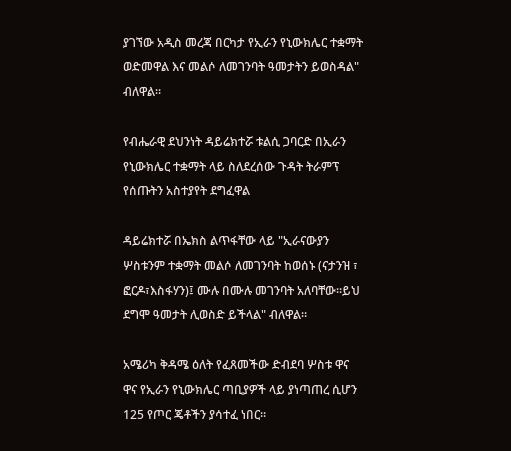ያገኘው አዲስ መረጃ በርካታ የኢራን የኒውክሌር ተቋማት ወድመዋል እና መልሶ ለመገንባት ዓመታትን ይወስዳል" ብለዋል።

የብሔራዊ ደህንነት ዳይሬክተሯ ቱልሲ ጋባርድ በኢራን የኒውክሌር ተቋማት ላይ ስለደረሰው ጉዳት ትራምፕ የሰጡትን አስተያየት ደግፈዋል

ዳይሬክተሯ በኤክስ ልጥፋቸው ላይ "ኢራናውያን ሦስቱንም ተቋማት መልሶ ለመገንባት ከወሰኑ (ናታንዝ ፣ ፎርዶ፣እስፋሃን)፤ ሙሉ በሙሉ መገንባት አለባቸው።ይህ ደግሞ ዓመታት ሊወስድ ይችላል" ብለዋል።

አሜሪካ ቅዳሜ ዕለት የፈጸመችው ድብደባ ሦስቱ ዋና ዋና የኢራን የኒውክሌር ጣቢያዎች ላይ ያነጣጠረ ሲሆን 125 የጦር ጄቶችን ያሳተፈ ነበር።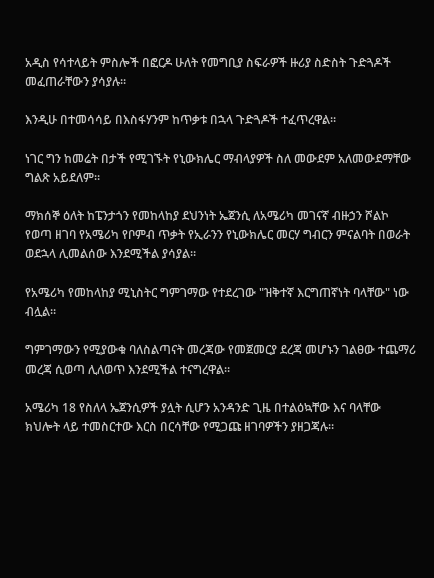አዲስ የሳተላይት ምስሎች በፎርዶ ሁለት የመግቢያ ስፍራዎች ዙሪያ ስድስት ጉድጓዶች መፈጠራቸውን ያሳያሉ።

እንዲሁ በተመሳሳይ በእስፋሃንም ከጥቃቱ በኋላ ጉድጓዶች ተፈጥረዋል።

ነገር ግን ከመሬት በታች የሚገኙት የኒውክሌር ማብላያዎች ስለ መውደም አለመውደማቸው ግልጽ አይደለም።

ማክሰኞ ዕለት ከፔንታጎን የመከላከያ ደህንነት ኤጀንሲ ለአሜሪካ መገናኛ ብዙኃን ሾልኮ የወጣ ዘገባ የአሜሪካ የቦምብ ጥቃት የኢራንን የኒውክሌር መርሃ ግብርን ምናልባት በወራት ወደኋላ ሊመልሰው እንደሚችል ያሳያል።

የአሜሪካ የመከላከያ ሚኒስትር ግምገማው የተደረገው "ዝቅተኛ እርግጠኛነት ባላቸው" ነው ብሏል።

ግምገማውን የሚያውቁ ባለስልጣናት መረጃው የመጀመርያ ደረጃ መሆኑን ገልፀው ተጨማሪ መረጃ ሲወጣ ሊለወጥ እንደሚችል ተናግረዋል።

አሜሪካ 18 የስለላ ኤጀንሲዎች ያሏት ሲሆን አንዳንድ ጊዜ በተልዕኳቸው እና ባላቸው ክህሎት ላይ ተመስርተው እርስ በርሳቸው የሚጋጩ ዘገባዎችን ያዘጋጃሉ።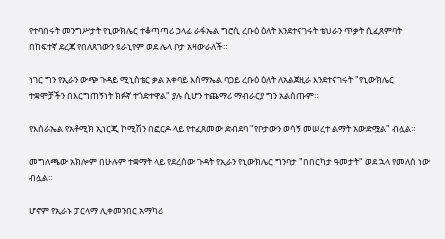የተባበሩት መንግሥታት የኒውክሌር ተቆጣጣሪ ኃላፊ ራፋኤል ግሮሲ ረቡዕ ዕለት እንደተናገሩት ቴህራን ጥቃት ሲፈጸምባት በከፍተኛ ደረጃ የበለጸገውን ዩራኒየም ወደ ሌላ ቦታ አዛውራለች።

ነገር ግን የኢራን ውጭ ጉዳይ ሚኒስቴር ቃል አቀባይ እስማኤል ባጋይ ረቡዕ ዕለት ለአልጀዚራ እንደተናገሩት "የኒውክሌር ተቋሞቻችን በእርግጠኝነት ክፉኛ ተጎድተዋል" ያሉ ሲሆን ተጨማሪ ማብራርያ ግን አልሰጡም።

የእስራኤል የአቶሚክ ኢነርጂ ኮሚሽን በፎርዶ ላይ የተፈጸመው ድብደባ "የቦታውን ወሳኝ መሠረተ ልማት አውድሟል" ብሏል።

መግለጫው አክሎም በሁሉም ተቋማት ላይ የደረሰው ጉዳት የኢራን የኒውክሌር ግንባታ "በበርካታ ዓመታት" ወደ ኋላ የመለሰ ነው ብሏል።

ሆኖም የኢራኑ ፓርላማ ሊቀመንበር አማካሪ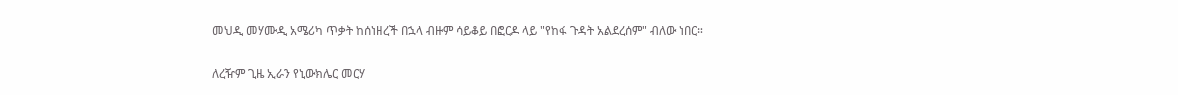መህዲ መሃሙዲ አሜሪካ ጥቃት ከሰነዘረች በኋላ ብዙም ሳይቆይ በፎርዶ ላይ "የከፋ ጉዳት አልደረሰም" ብለው ነበር።

ለረዥም ጊዜ ኢራን የኒውክሌር መርሃ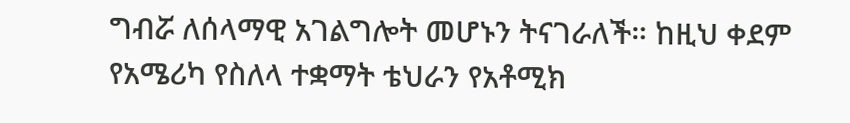ግብሯ ለሰላማዊ አገልግሎት መሆኑን ትናገራለች። ከዚህ ቀደም የአሜሪካ የስለላ ተቋማት ቴህራን የአቶሚክ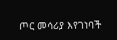ጦር መሳሪያ እየገነባች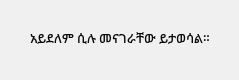አይደለም ሲሉ መናገራቸው ይታወሳል።